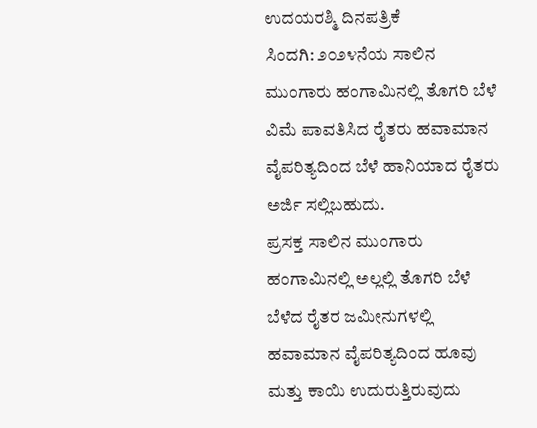ಉದಯರಶ್ಮಿ ದಿನಪತ್ರಿಕೆ
ಸಿಂದಗಿ: ೨೦೨೪ನೆಯ ಸಾಲಿನ ಮುಂಗಾರು ಹಂಗಾಮಿನಲ್ಲಿ ತೊಗರಿ ಬೆಳೆ ವಿಮೆ ಪಾವತಿಸಿದ ರೈತರು ಹವಾಮಾನ ವೈಪರಿತ್ಯದಿಂದ ಬೆಳೆ ಹಾನಿಯಾದ ರೈತರು ಅರ್ಜಿ ಸಲ್ಲಿಬಹುದು.
ಪ್ರಸಕ್ತ ಸಾಲಿನ ಮುಂಗಾರು ಹಂಗಾಮಿನಲ್ಲಿ ಅಲ್ಲಲ್ಲಿ ತೊಗರಿ ಬೆಳೆ ಬೆಳೆದ ರೈತರ ಜಮೀನುಗಳಲ್ಲಿ ಹವಾಮಾನ ವೈಪರಿತ್ಯದಿಂದ ಹೂವು ಮತ್ತು ಕಾಯಿ ಉದುರುತ್ತಿರುವುದು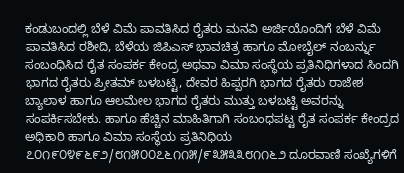ಕಂಡುಬಂದಲ್ಲಿ ಬೆಳೆ ವಿಮೆ ಪಾವತಿಸಿದ ರೈತರು ಮನವಿ ಅರ್ಜಿಯೊಂದಿಗೆ ಬೆಳೆ ವಿಮೆ ಪಾವತಿಸಿದ ರಶೀದಿ, ಬೆಳೆಯ ಜಿಪಿಎಸ್ ಭಾವಚಿತ್ರ ಹಾಗೂ ಮೋಬೈಲ್ ನಂಬರ್ನ್ನು ಸಂಬಂಧಿಸಿದ ರೈತ ಸಂಪರ್ಕ ಕೇಂದ್ರ ಅಥವಾ ವಿಮಾ ಸಂಸ್ಥೆಯ ಪ್ರತಿನಿಧಿಗಳಾದ ಸಿಂದಗಿ ಭಾಗದ ರೈತರು ಪ್ರೀತಮ್ ಬಳಬಟ್ಟಿ, ದೇವರ ಹಿಪ್ಪರಗಿ ಭಾಗದ ರೈತರು ರಾಜೇಶ ಬ್ಯಾಲಾಳ ಹಾಗೂ ಆಲಮೇಲ ಭಾಗದ ರೈತರು ಮುತ್ತು ಬಳಬಟ್ಟಿ ಅವರನ್ನು ಸಂಪರ್ಕಿಸಬೇಕು. ಹಾಗೂ ಹೆಚ್ಚಿನ ಮಾಹಿತಿಗಾಗಿ ಸಂಬಂಧಪಟ್ಟ ರೈತ ಸಂಪರ್ಕ ಕೇಂದ್ರದ ಅಧಿಕಾರಿ ಹಾಗೂ ವಿಮಾ ಸಂಸ್ಥೆಯ ಪ್ರತಿನಿಧಿಯ ೭೦೧೯೦೪೯೬೯೨/೮೧೫೦೦೭೬೧೧೫/೯೩೫೩೩೮೧೧೬೨ ದೂರವಾಣಿ ಸಂಖ್ಯೆಗಳಿಗೆ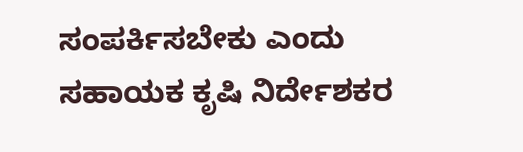ಸಂಪರ್ಕಿಸಬೇಕು ಎಂದು ಸಹಾಯಕ ಕೃಷಿ ನಿರ್ದೇಶಕರ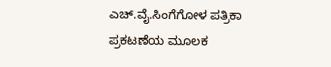ಎಚ್.ವೈ.ಸಿಂಗೆಗೋಳ ಪತ್ರಿಕಾ ಪ್ರಕಟಣೆಯ ಮೂಲಕ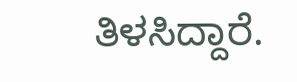ತಿಳಸಿದ್ದಾರೆ.